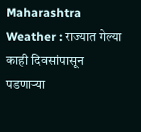Maharashtra Weather : राज्यात गेल्या काही दिवसांपासून पडणाऱ्या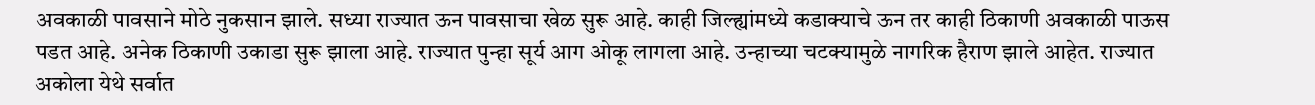अवकाळी पावसाने मोठे नुकसान झाले. सध्या राज्यात ऊन पावसाचा खेळ सुरू आहे. काही जिल्ह्यांमध्ये कडाक्याचे ऊन तर काही ठिकाणी अवकाळी पाऊस पडत आहे. अनेक ठिकाणी उकाडा सुरू झाला आहे. राज्यात पुन्हा सूर्य आग ओकू लागला आहे. उन्हाच्या चटक्यामुळे नागरिक हैराण झाले आहेत. राज्यात अकोला येथे सर्वात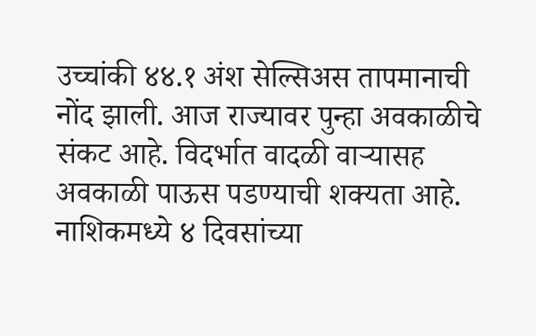उच्चांकी ४४.१ अंश सेल्सिअस तापमानाची नोंद झाली. आज राज्यावर पुन्हा अवकाळीचे संकट आहे. विदर्भात वादळी वाऱ्यासह अवकाळी पाऊस पडण्याची शक्यता आहे.
नाशिकमध्ये ४ दिवसांच्या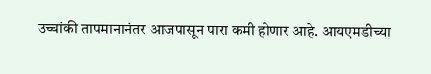उच्चांकी तापमानानंतर आजपासून पारा कमी होणार आहे. आयएमडीच्या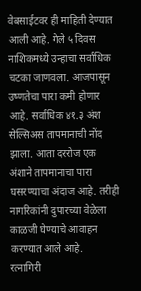वेबसाईटवर ही माहिती देण्यात आली आहे. गेले ५ दिवस नाशिकमध्ये उन्हाचा सर्वाधिक चटका जाणवला. आजपासून उष्णतेचा पारा कमी होणार आहे. सर्वाधिक ४१.३ अंश सेल्सिअस तापमानाची नोंद झाला. आता दररोज एक अंशाने तापमानाचा पारा घसरण्याचा अंदाज आहे. तरीही नागरिकांनी दुपारच्या वेळेला काळजी घेण्याचे आवाहन करण्यात आले आहे.
रत्नागिरी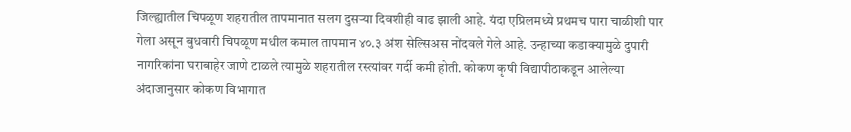जिल्ह्यातील चिपळूण शहरातील तापमानात सलग दुसऱ्या दिवशीही वाढ झाली आहे. यंदा एप्रिलमध्ये प्रथमच पारा चाळीशी पार गेला असून बुधवारी चिपळूण मधील कमाल तापमान ४०.३ अंश सेल्सिअस नोंदवले गेले आहे. उन्हाच्या कडाक्यामुळे दुपारी नागरिकांना घराबाहेर जाणे टाळले त्यामुळे शहरातील रस्त्यांवर गर्दी कमी होती. कोकण कृषी विद्यापीठाकडून आलेल्या अंदाजानुसार कोकण विभागात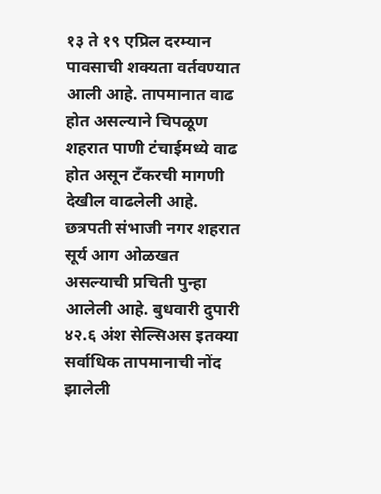१३ ते १९ एप्रिल दरम्यान पावसाची शक्यता वर्तवण्यात आली आहे. तापमानात वाढ होत असल्याने चिपळूण शहरात पाणी टंचाईमध्ये वाढ होत असून टँकरची मागणी देखील वाढलेली आहे.
छत्रपती संभाजी नगर शहरात सूर्य आग ओळखत असल्याची प्रचिती पुन्हा आलेली आहे. बुधवारी दुपारी ४२.६ अंश सेल्सिअस इतक्या सर्वाधिक तापमानाची नोंद झालेली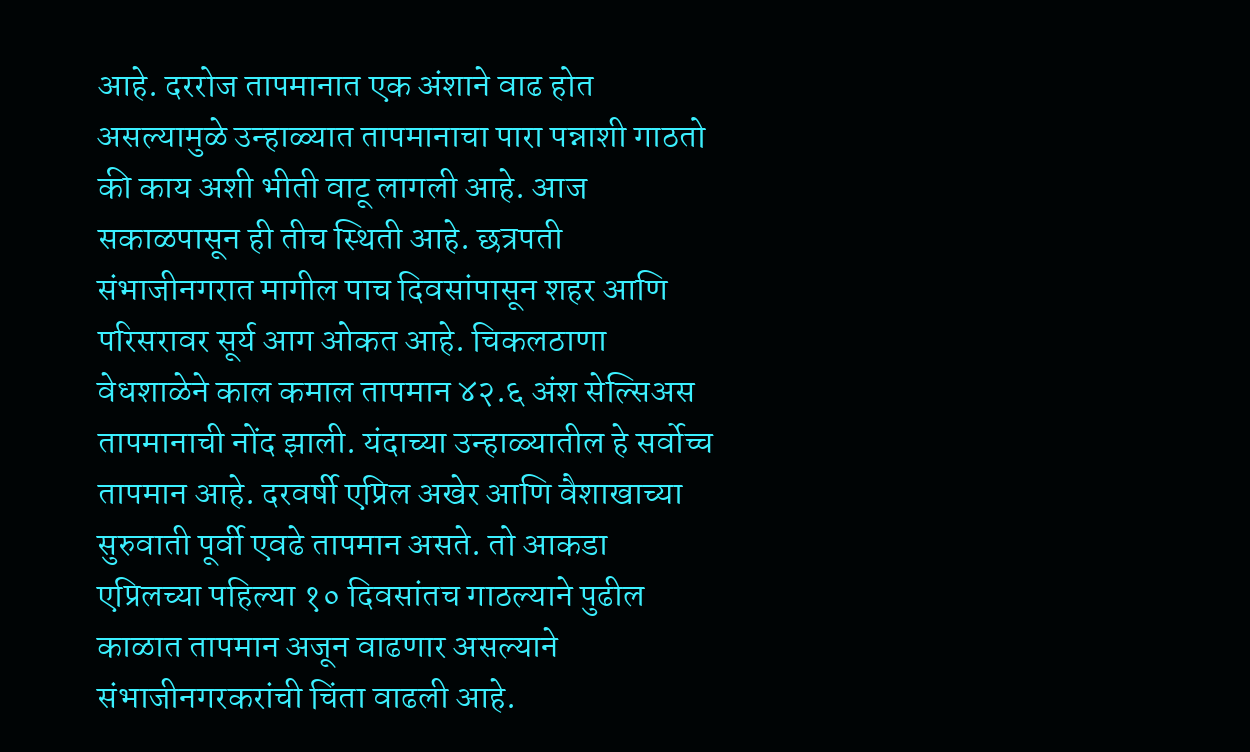आहे. दररोज तापमानात एक अंशाने वाढ होत असल्यामुळे उन्हाळ्यात तापमानाचा पारा पन्नाशी गाठतो की काय अशी भीती वाटू लागली आहे. आज सकाळपासून ही तीच स्थिती आहे. छत्रपती संभाजीनगरात मागील पाच दिवसांपासून शहर आणि परिसरावर सूर्य आग ओकत आहे. चिकलठाणा वेधशाळेने काल कमाल तापमान ४२.६ अंश सेल्सिअस तापमानाची नोंद झाली. यंदाच्या उन्हाळ्यातील हे सर्वोच्च तापमान आहे. दरवर्षी एप्रिल अखेर आणि वैशाखाच्या सुरुवाती पूर्वी एवढे तापमान असते. तो आकडा एप्रिलच्या पहिल्या १० दिवसांतच गाठल्याने पुढील काळात तापमान अजून वाढणार असल्याने संभाजीनगरकरांची चिंता वाढली आहे.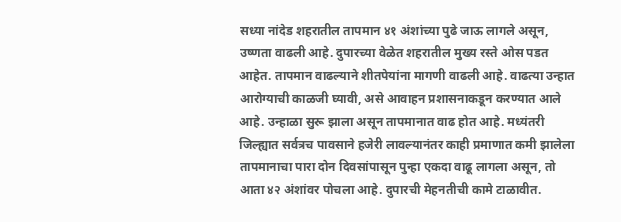सध्या नांदेड शहरातील तापमान ४१ अंशांच्या पुढे जाऊ लागले असून, उष्णता वाढली आहे. दुपारच्या वेळेत शहरातील मुख्य रस्ते ओस पडत आहेत. तापमान वाढल्याने शीतपेयांना मागणी वाढली आहे. वाढत्या उन्हात आरोग्याची काळजी घ्यावी, असे आवाहन प्रशासनाकडून करण्यात आले आहे. उन्हाळा सुरू झाला असून तापमानात वाढ होत आहे. मध्यंतरी जिल्ह्यात सर्वत्रच पावसाने हजेरी लावल्यानंतर काही प्रमाणात कमी झालेला तापमानाचा पारा दोन दिवसांपासून पुन्हा एकदा वाढू लागला असून, तो आता ४२ अंशांवर पोचला आहे. दुपारची मेहनतीची कामे टाळावीत.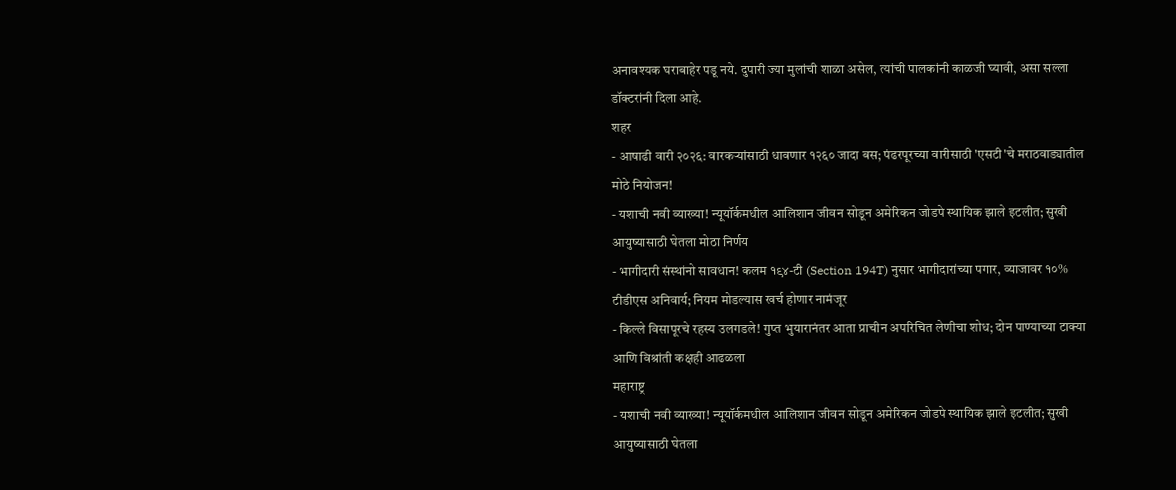अनावश्यक घराबाहेर पडू नये. दुपारी ज्या मुलांची शाळा असेल, त्यांची पालकांनी काळजी घ्यावी, असा सल्ला डॉक्टरांनी दिला आहे.
शहर
- आषाढी वारी २०२६: वारकऱ्यांसाठी धावणार १२६० जादा बस; पंढरपूरच्या वारीसाठी 'एसटी'चे मराठवाड्यातील मोठे नियोजन!
- यशाची नवी व्याख्या! न्यूयॉर्कमधील आलिशान जीवन सोडून अमेरिकन जोडपे स्थायिक झाले इटलीत; सुखी आयुष्यासाठी घेतला मोठा निर्णय
- भागीदारी संस्थांनो सावधान! कलम १९४-टी (Section 194T) नुसार भागीदारांच्या पगार, व्याजावर १०% टीडीएस अनिवार्य; नियम मोडल्यास खर्च होणार नामंजूर
- किल्ले विसापूरचे रहस्य उलगडले! गुप्त भुयारानंतर आता प्राचीन अपरिचित लेणीचा शोध; दोन पाण्याच्या टाक्या आणि विश्रांती कक्षही आढळला
महाराष्ट्र
- यशाची नवी व्याख्या! न्यूयॉर्कमधील आलिशान जीवन सोडून अमेरिकन जोडपे स्थायिक झाले इटलीत; सुखी आयुष्यासाठी घेतला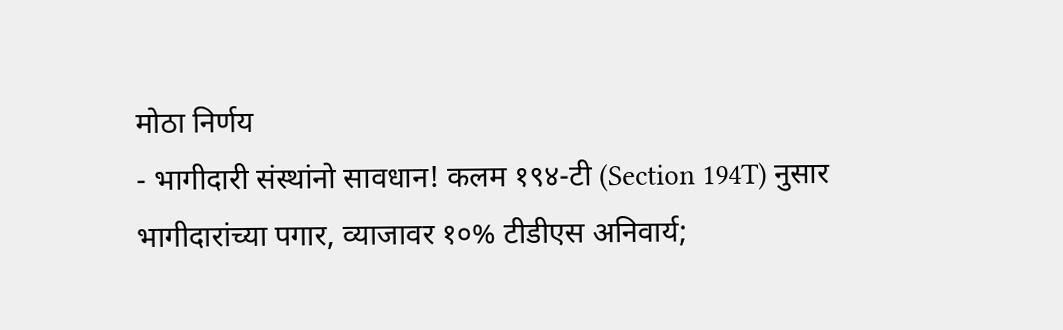मोठा निर्णय
- भागीदारी संस्थांनो सावधान! कलम १९४-टी (Section 194T) नुसार भागीदारांच्या पगार, व्याजावर १०% टीडीएस अनिवार्य;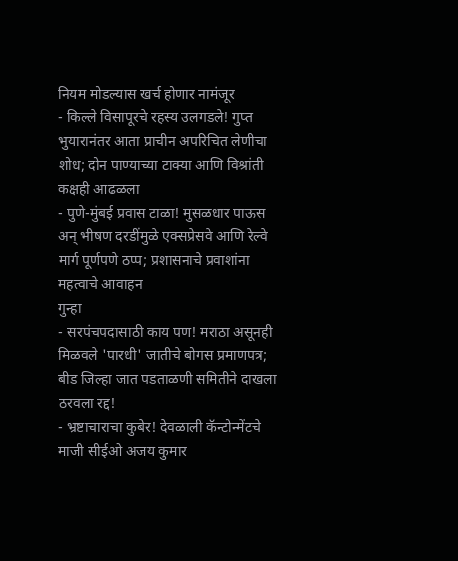नियम मोडल्यास खर्च होणार नामंजूर
- किल्ले विसापूरचे रहस्य उलगडले! गुप्त भुयारानंतर आता प्राचीन अपरिचित लेणीचा शोध; दोन पाण्याच्या टाक्या आणि विश्रांती कक्षही आढळला
- पुणे-मुंबई प्रवास टाळा! मुसळधार पाऊस अन् भीषण दरडींमुळे एक्सप्रेसवे आणि रेल्वे मार्ग पूर्णपणे ठप्प; प्रशासनाचे प्रवाशांना महत्वाचे आवाहन
गुन्हा
- सरपंचपदासाठी काय पण! मराठा असूनही मिळवले 'पारधी' जातीचे बोगस प्रमाणपत्र; बीड जिल्हा जात पडताळणी समितीने दाखला ठरवला रद्द!
- भ्रष्टाचाराचा कुबेर! देवळाली कॅन्टोन्मेंटचे माजी सीईओ अजय कुमार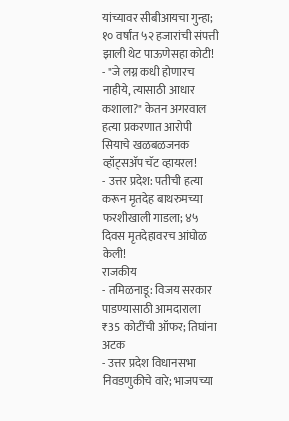यांच्यावर सीबीआयचा गुन्हा; १० वर्षांत ५२ हजारांची संपत्ती झाली थेट पाऊणेसहा कोटी!
- "जे लग्न कधी होणारच नाहीये, त्यासाठी आधार कशाला?" केतन अगरवाल हत्या प्रकरणात आरोपी सियाचे खळबळजनक व्हॉट्सॲप चॅट व्हायरल!
- उत्तर प्रदेश: पतीची हत्या करून मृतदेह बाथरुमच्या फरशीखाली गाडला; ४५ दिवस मृतदेहावरच आंघोळ केली!
राजकीय
- तमिळनाडू: विजय सरकार पाडण्यासाठी आमदाराला ₹35 कोटींची ऑफर; तिघांना अटक
- उत्तर प्रदेश विधानसभा निवडणुकीचे वारे; भाजपच्या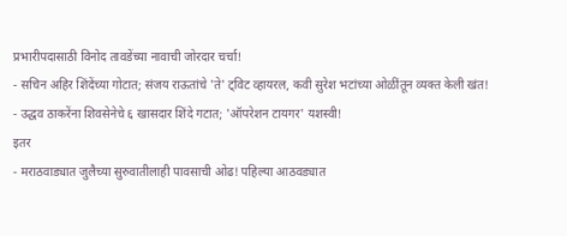प्रभारीपदासाठी विनोद तावडेंच्या नावाची जोरदार चर्चा!
- सचिन अहिर शिंदेंच्या गोटात; संजय राऊतांचे 'ते' ट्विट व्हायरल, कवी सुरेश भटांच्या ओळींतून व्यक्त केली खंत!
- उद्धव ठाकरेंना शिवसेनेचे ६ खासदार शिंदे गटात; 'ऑपरेशन टायगर' यशस्वी!
इतर
- मराठवाड्यात जुलैच्या सुरुवातीलाही पावसाची ओढ! पहिल्या आठवड्यात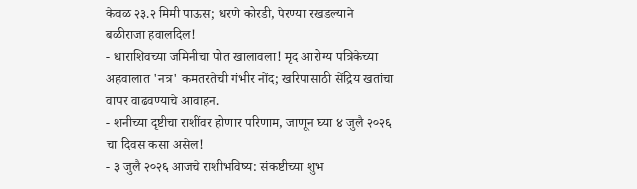केवळ २३.२ मिमी पाऊस; धरणे कोरडी, पेरण्या रखडल्याने बळीराजा हवालदिल!
- धाराशिवच्या जमिनीचा पोत खालावला! मृद आरोग्य पत्रिकेच्या अहवालात 'नत्र' कमतरतेची गंभीर नोंद; खरिपासाठी सेंद्रिय खतांचा वापर वाढवण्याचे आवाहन.
- शनीच्या दृष्टीचा राशींवर होणार परिणाम, जाणून घ्या ४ जुलै २०२६ चा दिवस कसा असेल!
- ३ जुलै २०२६ आजचे राशीभविष्य: संकष्टीच्या शुभ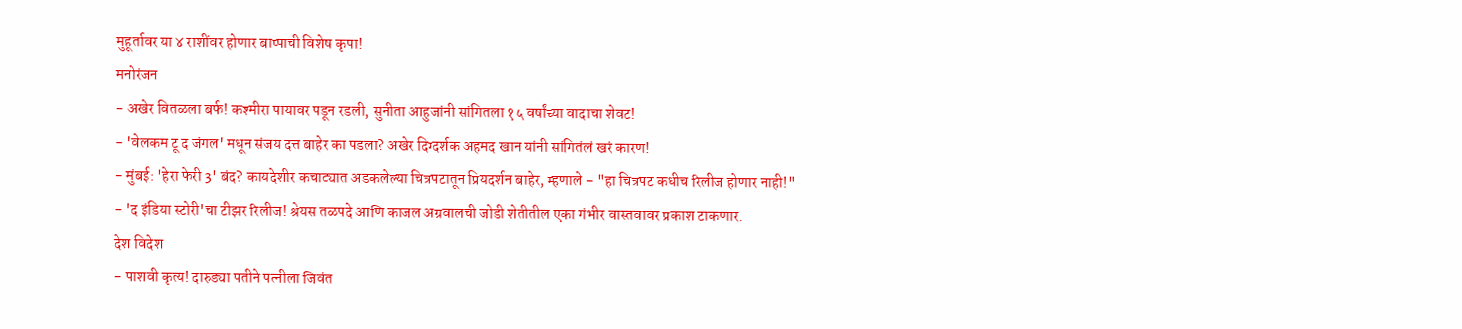मुहूर्तावर या ४ राशींवर होणार बाप्पाची विशेष कृपा!
मनोरंजन
- अखेर वितळला बर्फ! कश्मीरा पायावर पडून रडली, सुनीता आहुजांनी सांगितला १५ वर्षांच्या वादाचा शेवट!
- 'वेलकम टू द जंगल' मधून संजय दत्त बाहेर का पडला? अखेर दिग्दर्शक अहमद खान यांनी सांगितंलं खरं कारण!
- मुंबई: 'हेरा फेरी 3' बंद? कायदेशीर कचाट्यात अडकलेल्या चित्रपटातून प्रियदर्शन बाहेर, म्हणाले - "हा चित्रपट कधीच रिलीज होणार नाही!"
- 'द इंडिया स्टोरी'चा टीझर रिलीज! श्रेयस तळपदे आणि काजल अग्रवालची जोडी शेतीतील एका गंभीर वास्तवावर प्रकाश टाकणार.
देश विदेश
- पाशवी कृत्य! दारुड्या पतीने पत्नीला जिवंत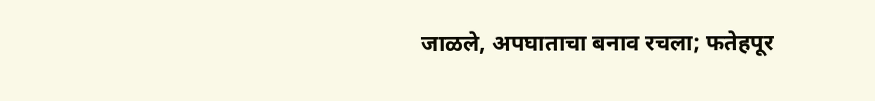जाळले, अपघाताचा बनाव रचला; फतेहपूर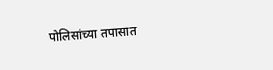पोलिसांच्या तपासात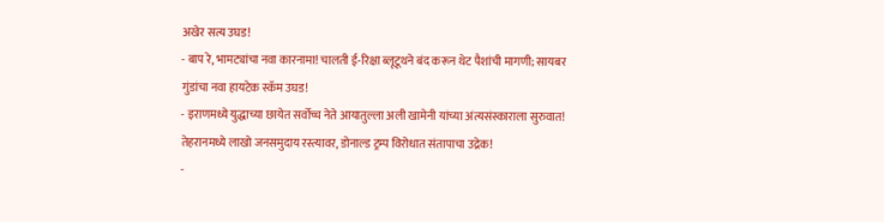अखेर सत्य उघड!
- बाप रे, भामट्यांचा नवा कारनामा! चालती ई-रिक्षा ब्लूटूथने बंद करून थेट पैशांची मागणी; सायबर गुंडांचा नवा हायटेक स्कॅम उघड!
- इराणमध्ये युद्धाच्या छायेत सर्वोच्च नेते आयातुल्ला अली खामेनी यांच्या अंत्यसंस्काराला सुरुवात! तेहरानमध्ये लाखो जनसमुदाय रस्त्यावर, डोनाल्ड ट्रम्प विरोधात संतापाचा उद्रेक!
-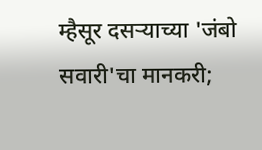म्हैसूर दसऱ्याच्या 'जंबो सवारी'चा मानकरी;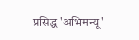प्रसिद्ध 'अभिमन्यू'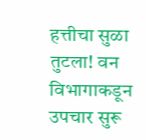हत्तीचा सुळा तुटला! वन विभागाकडून उपचार सुरू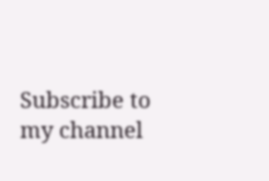Subscribe to my channel